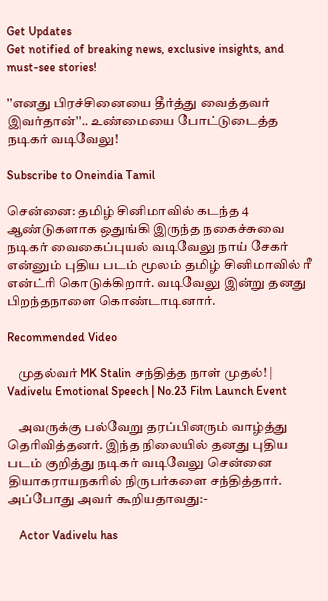Get Updates
Get notified of breaking news, exclusive insights, and must-see stories!

''எனது பிரச்சினையை தீர்த்து வைத்தவர் இவர்தான்''.. உண்மையை போட்டுடைத்த நடிகர் வடிவேலு!

Subscribe to Oneindia Tamil

சென்னை: தமிழ் சினிமாவில் கடந்த 4 ஆண்டுகளாக ஒதுங்கி இருந்த நகைச்சுவை நடிகர் வைகைப்புயல் வடிவேலு நாய் சேகர் என்னும் புதிய படம் மூலம் தமிழ் சினிமாவில் ரீ என்ட்ரி கொடுக்கிறார். வடிவேலு இன்று தனது பிறந்தநாளை கொண்டாடினார்.

Recommended Video

    முதல்வர் MK Stalin சந்தித்த நாள் முதல்! | Vadivelu Emotional Speech | No.23 Film Launch Event

    அவருக்கு பல்வேறு தரப்பினரும் வாழ்த்து தெரிவித்தனர். இந்த நிலையில் தனது புதிய படம் குறித்து நடிகர் வடிவேலு சென்னை தியாகராயநகரில் நிருபர்களை சந்தித்தார். அப்போது அவர் கூறியதாவது:-

    Actor Vadivelu has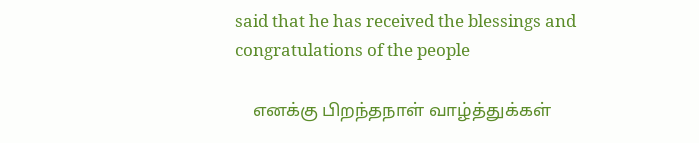said that he has received the blessings and congratulations of the people

    எனக்கு பிறந்தநாள் வாழ்த்துக்கள்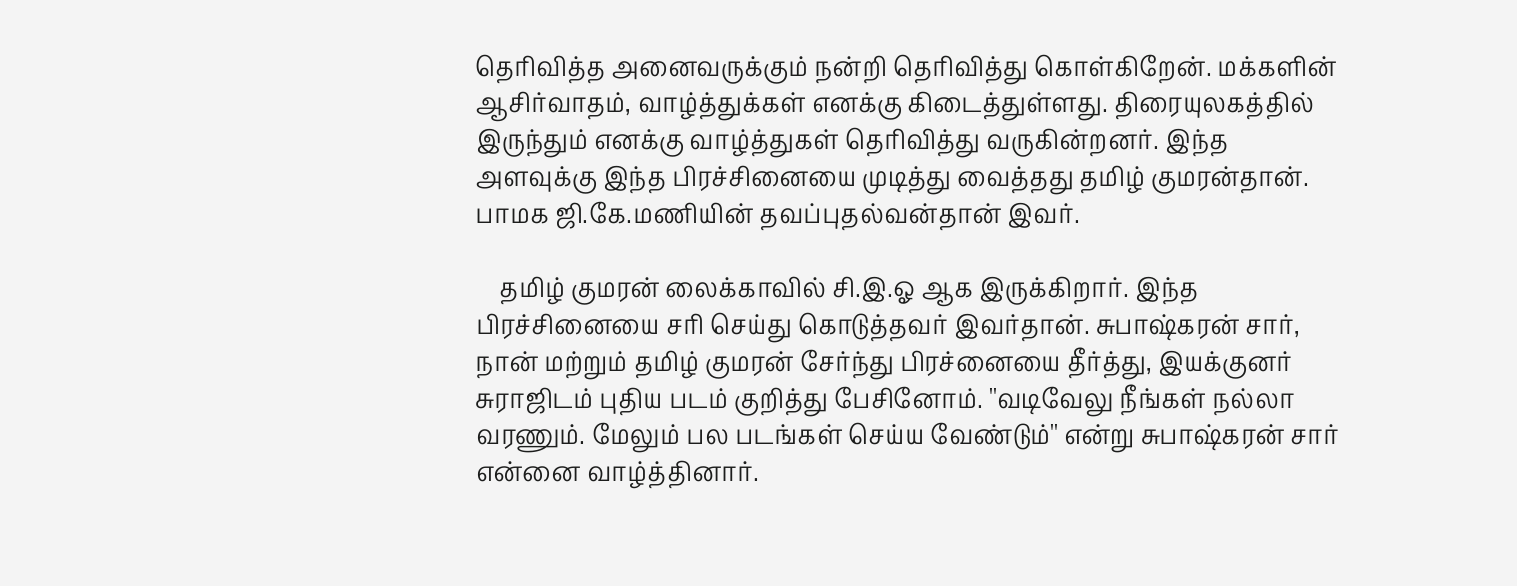தெரிவித்த அனைவருக்கும் நன்றி தெரிவித்து கொள்கிறேன். மக்களின் ஆசிர்வாதம், வாழ்த்துக்கள் எனக்கு கிடைத்துள்ளது. திரையுலகத்தில் இருந்தும் எனக்கு வாழ்த்துகள் தெரிவித்து வருகின்றனர். இந்த அளவுக்கு இந்த பிரச்சினையை முடித்து வைத்தது தமிழ் குமரன்தான். பாமக ஜி.கே.மணியின் தவப்புதல்வன்தான் இவர்.

    தமிழ் குமரன் லைக்காவில் சி.இ.ஓ ஆக இருக்கிறார். இந்த பிரச்சினையை சரி செய்து கொடுத்தவர் இவர்தான். சுபாஷ்கரன் சார், நான் மற்றும் தமிழ் குமரன் சேர்ந்து பிரச்னையை தீர்த்து, இயக்குனர் சுராஜிடம் புதிய படம் குறித்து பேசினோம். ''வடிவேலு நீங்கள் நல்லா வரணும். மேலும் பல படங்கள் செய்ய வேண்டும்'' என்று சுபாஷ்கரன் சார் என்னை வாழ்த்தினார்.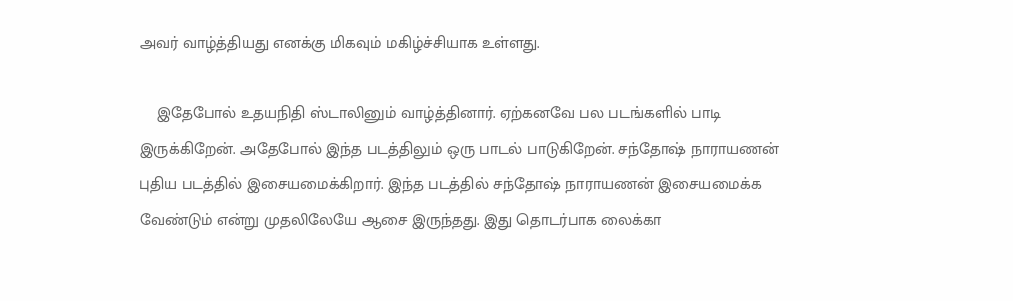அவர் வாழ்த்தியது எனக்கு மிகவும் மகிழ்ச்சியாக உள்ளது.

    இதேபோல் உதயநிதி ஸ்டாலினும் வாழ்த்தினார். ஏற்கனவே பல படங்களில் பாடி இருக்கிறேன். அதேபோல் இந்த படத்திலும் ஒரு பாடல் பாடுகிறேன். சந்தோஷ் நாராயணன் புதிய படத்தில் இசையமைக்கிறார். இந்த படத்தில் சந்தோஷ் நாராயணன் இசையமைக்க வேண்டும் என்று முதலிலேயே ஆசை இருந்தது. இது தொடர்பாக லைக்கா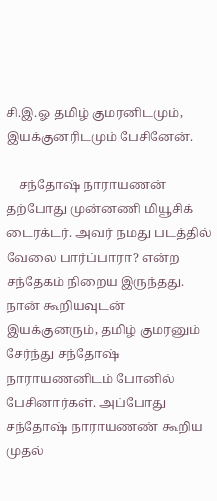சி.இ.ஓ தமிழ் குமரனிடமும், இயக்குனரிடமும் பேசினேன்.

    சந்தோஷ் நாராயணன் தற்போது முன்னணி மியூசிக் டைரக்டர். அவர் நமது படத்தில் வேலை பார்ப்பாரா? என்ற சந்தேகம் நிறைய இருந்தது. நான் கூறியவுடன் இயக்குனரும், தமிழ் குமரனும் சேர்ந்து சந்தோஷ் நாராயணனிடம் போனில் பேசினார்கள். அப்போது சந்தோஷ் நாராயணண் கூறிய முதல்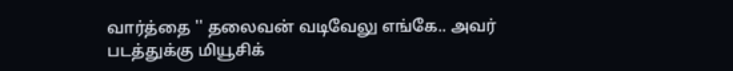வார்த்தை '' தலைவன் வடிவேலு எங்கே.. அவர் படத்துக்கு மியூசிக்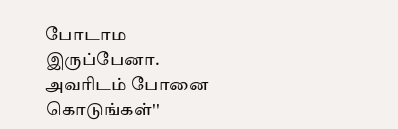போடாம இருப்பேனா. அவரிடம் போனை கொடுங்கள்''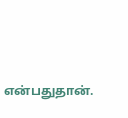என்பதுதான்.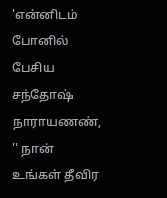'என்னிடம் போனில் பேசிய சந்தோஷ் நாராயணண், '' நான் உங்கள் தீவிர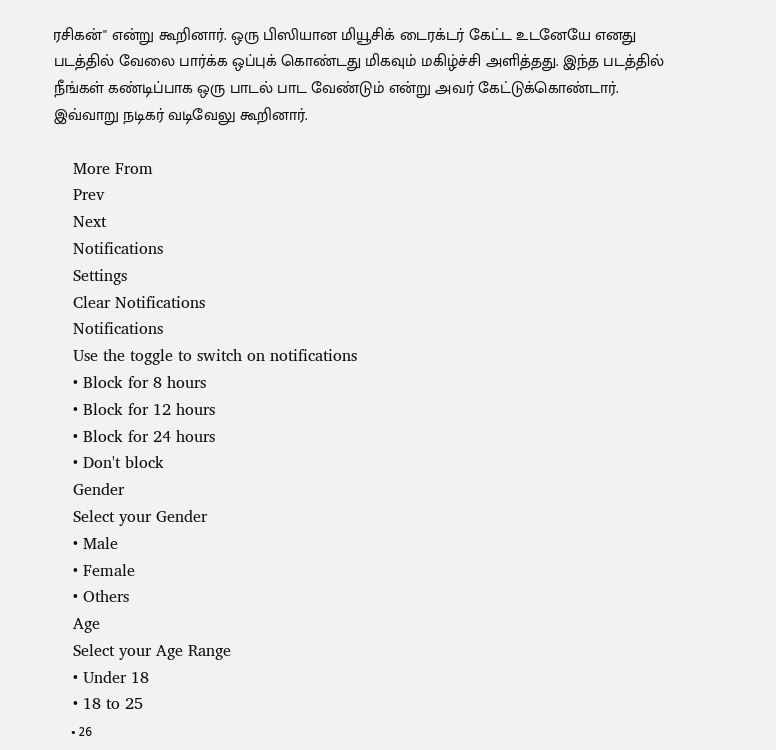ரசிகன்'' என்று கூறினார். ஒரு பிஸியான மியூசிக் டைரக்டர் கேட்ட உடனேயே எனது படத்தில் வேலை பார்க்க ஒப்புக் கொண்டது மிகவும் மகிழ்ச்சி அளித்தது. இந்த படத்தில் நீங்கள் கண்டிப்பாக ஒரு பாடல் பாட வேண்டும் என்று அவர் கேட்டுக்கொண்டார். இவ்வாறு நடிகர் வடிவேலு கூறினார்.

    More From
    Prev
    Next
    Notifications
    Settings
    Clear Notifications
    Notifications
    Use the toggle to switch on notifications
    • Block for 8 hours
    • Block for 12 hours
    • Block for 24 hours
    • Don't block
    Gender
    Select your Gender
    • Male
    • Female
    • Others
    Age
    Select your Age Range
    • Under 18
    • 18 to 25
    • 26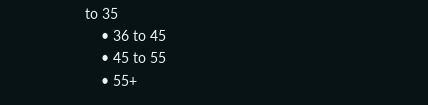to 35
    • 36 to 45
    • 45 to 55
    • 55+